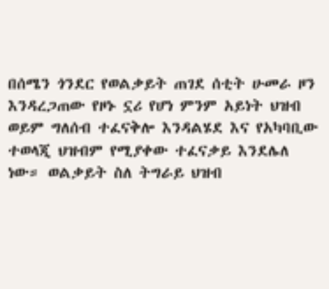በሰሜን ጎንደር የወልቃይት ጠገደ ሰቲት ሁመራ ዞን እንዳረጋጠው የዞኑ ኗሪ የሆነ ምንም አይነት ህዝብ ወይም ግለሰብ ተፈናቅሎ እንዳልሄደ እና የአካባቢው ተወላጂ ህዝብም የሚያቀው ተፈናቃይ እንደሌለ ነው። ወልቃይት ስለ ትግራይ ህዝብ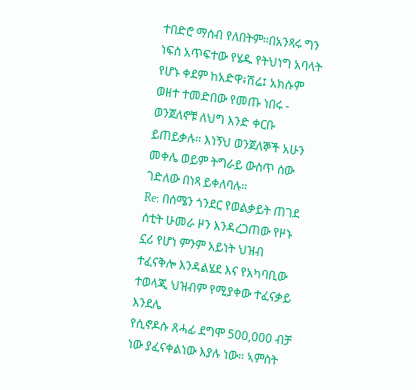ተበድሮ ማሰብ የለበትም።በአንጻሩ ግን ነፍስ አጥፍተው የሄዱ የትህነግ አባላት የሆኑ ቀደም ከአድዋ፥ሽሬ፤ አክሱም ወዘተ ተመድበው የመጡ ነበሩ - ወንጀለኖቹ ለህግ እንድ ቀርቡ ይጠይቃሉ። እነኝህ ወንጀለኞች አሁን መቀሌ ወይም ትግራይ ውስጥ ሰው ገድለው በነጻ ይቀለባሉ።
Re: በሰሜን ጎንደር የወልቃይት ጠገደ ሰቲት ሁመራ ዞን እንዳረጋጠው የዞኑ ኗሪ የሆነ ምንም አይነት ህዝብ ተፈናቅሎ እንዳልሄደ እና የአካባቢው ተወላጂ ህዝብም የሚያቀው ተፈናቃይ እንደሌ
የሲኖዶሱ ጸሓፊ ደግሞ 500,000 ብቻ ነው ያፈናቀልነው እያሉ ነው። ኣምስት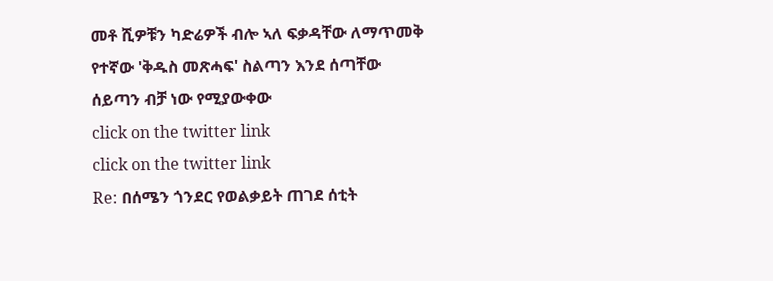መቶ ሺዎቹን ካድሬዎች ብሎ ኣለ ፍቃዳቸው ለማጥመቅ የተኛው 'ቅዱስ መጽሓፍ' ስልጣን እንደ ሰጣቸው ሰይጣን ብቻ ነው የሚያውቀው
click on the twitter link
click on the twitter link
Re: በሰሜን ጎንደር የወልቃይት ጠገደ ሰቲት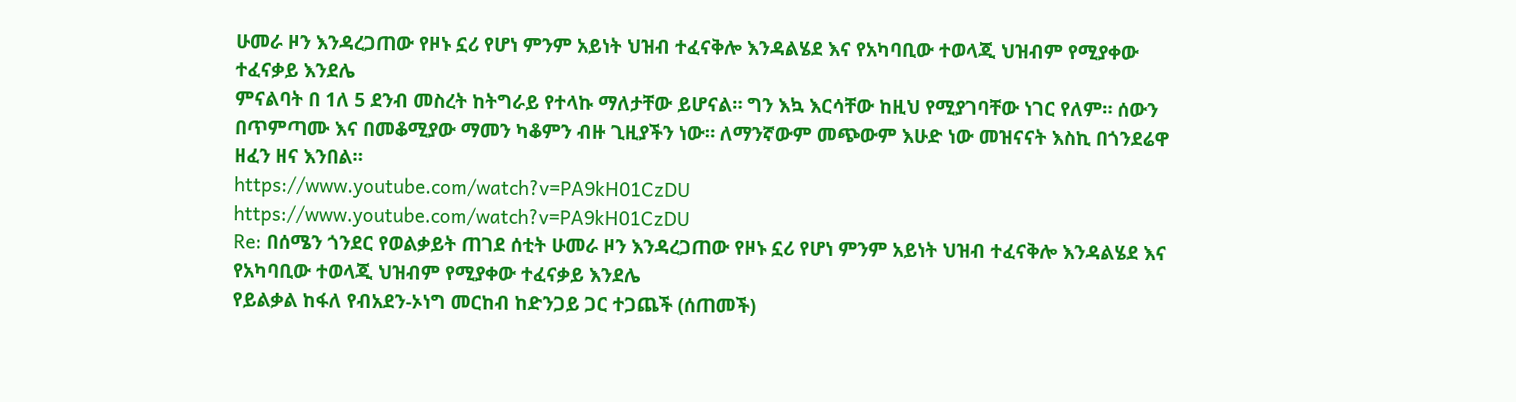ሁመራ ዞን እንዳረጋጠው የዞኑ ኗሪ የሆነ ምንም አይነት ህዝብ ተፈናቅሎ እንዳልሄደ እና የአካባቢው ተወላጂ ህዝብም የሚያቀው ተፈናቃይ እንደሌ
ምናልባት በ 1ለ 5 ደንብ መስረት ከትግራይ የተላኩ ማለታቸው ይሆናል። ግን እኳ እርሳቸው ከዚህ የሚያገባቸው ነገር የለም። ሰውን በጥምጣሙ እና በመቆሚያው ማመን ካቆምን ብዙ ጊዚያችን ነው። ለማንኛውም መጭውም እሁድ ነው መዝናናት እስኪ በጎንደሬዋ ዘፈን ዘና እንበል።
https://www.youtube.com/watch?v=PA9kH01CzDU
https://www.youtube.com/watch?v=PA9kH01CzDU
Re: በሰሜን ጎንደር የወልቃይት ጠገደ ሰቲት ሁመራ ዞን እንዳረጋጠው የዞኑ ኗሪ የሆነ ምንም አይነት ህዝብ ተፈናቅሎ እንዳልሄደ እና የአካባቢው ተወላጂ ህዝብም የሚያቀው ተፈናቃይ እንደሌ
የይልቃል ከፋለ የብአደን-ኦነግ መርከብ ከድንጋይ ጋር ተጋጨች (ሰጠመች)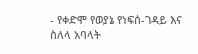- የቀድሞ የወያኔ የነፍሰ-ገዳይ እና ስለላ አባላት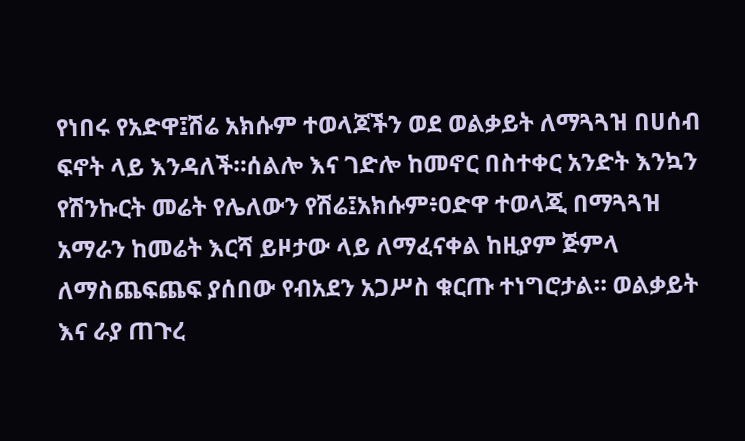የነበሩ የአድዋ፤ሽሬ አክሱም ተወላጆችን ወደ ወልቃይት ለማጓጓዝ በሀሰብ ፍኖት ላይ እንዳለች።ሰልሎ እና ገድሎ ከመኖር በስተቀር አንድት እንኳን የሽንኩርት መሬት የሌለውን የሽሬ፤አክሱም፥ዐድዋ ተወላጂ በማጓጓዝ አማራን ከመሬት እርሻ ይዞታው ላይ ለማፈናቀል ከዚያም ጅምላ ለማስጨፍጨፍ ያሰበው የብአደን አጋሥስ ቁርጡ ተነግሮታል። ወልቃይት እና ራያ ጠጉረ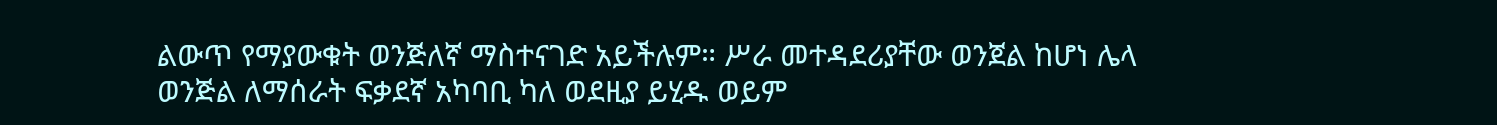ልውጥ የማያውቁት ወንጅለኛ ማስተናገድ አይችሉም። ሥራ መተዳደሪያቸው ወንጀል ከሆነ ሌላ ወንጅል ለማሰራት ፍቃደኛ አካባቢ ካለ ወደዚያ ይሂዱ ወይም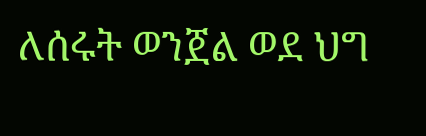ለሰሩት ወንጀል ወደ ህግ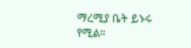ማረሚያ ቤት ይኑሩ የሚል።